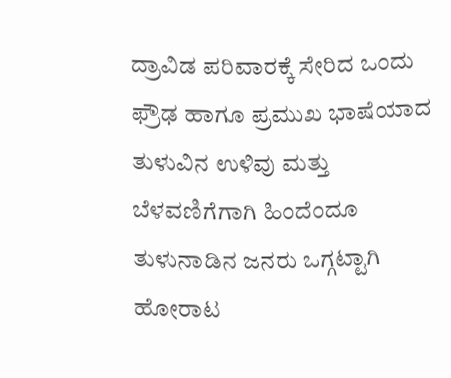ದ್ರಾವಿಡ ಪರಿವಾರಕ್ಕೆ ಸೇರಿದ ಒಂದು ಫ್ರೌಢ ಹಾಗೂ ಪ್ರಮುಖ ಭಾಷೆಯಾದ ತುಳುವಿನ ಉಳಿವು ಮತ್ತು ಬೆಳವಣಿಗೆಗಾಗಿ ಹಿಂದೆಂದೂ ತುಳುನಾಡಿನ ಜನರು ಒಗ್ಗಟ್ಟಾಗಿ ಹೋರಾಟ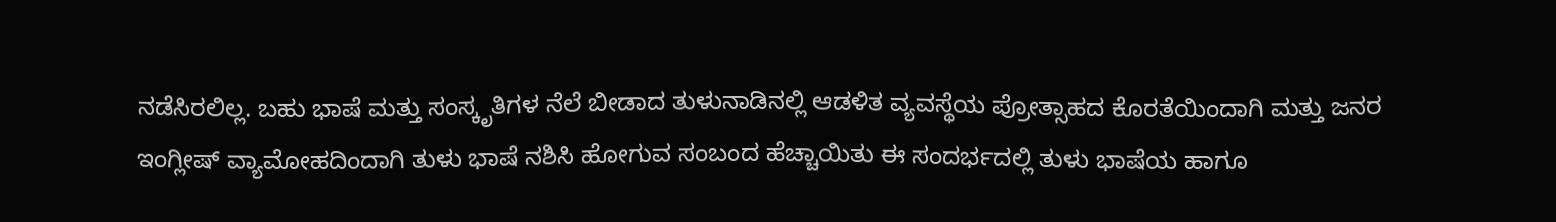ನಡೆಸಿರಲಿಲ್ಲ. ಬಹು ಭಾಷೆ ಮತ್ತು ಸಂಸ್ಕೃತಿಗಳ ನೆಲೆ ಬೀಡಾದ ತುಳುನಾಡಿನಲ್ಲಿ ಆಡಳಿತ ವ್ಯವಸ್ಥೆಯ ಪ್ರೋತ್ಸಾಹದ ಕೊರತೆಯಿಂದಾಗಿ ಮತ್ತು ಜನರ ಇಂಗ್ಲೀಷ್ ವ್ಯಾಮೋಹದಿಂದಾಗಿ ತುಳು ಭಾಷೆ ನಶಿಸಿ ಹೋಗುವ ಸಂಬಂದ ಹೆಚ್ಚಾಯಿತು ಈ ಸಂದರ್ಭದಲ್ಲಿ ತುಳು ಭಾಷೆಯ ಹಾಗೂ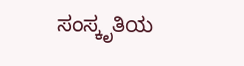ಸಂಸ್ಕೃತಿಯ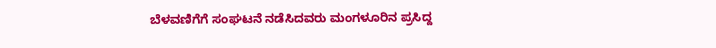ಬೆಳವಣಿಗೆಗೆ ಸಂಘಟನೆ ನಡೆಸಿದವರು ಮಂಗಳೂರಿನ ಪ್ರಸಿದ್ದ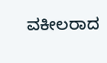ವಕೀಲರಾದ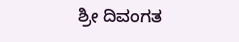ಶ್ರೀ ದಿವಂಗತ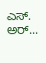ಎಸ್. ಅರ್...